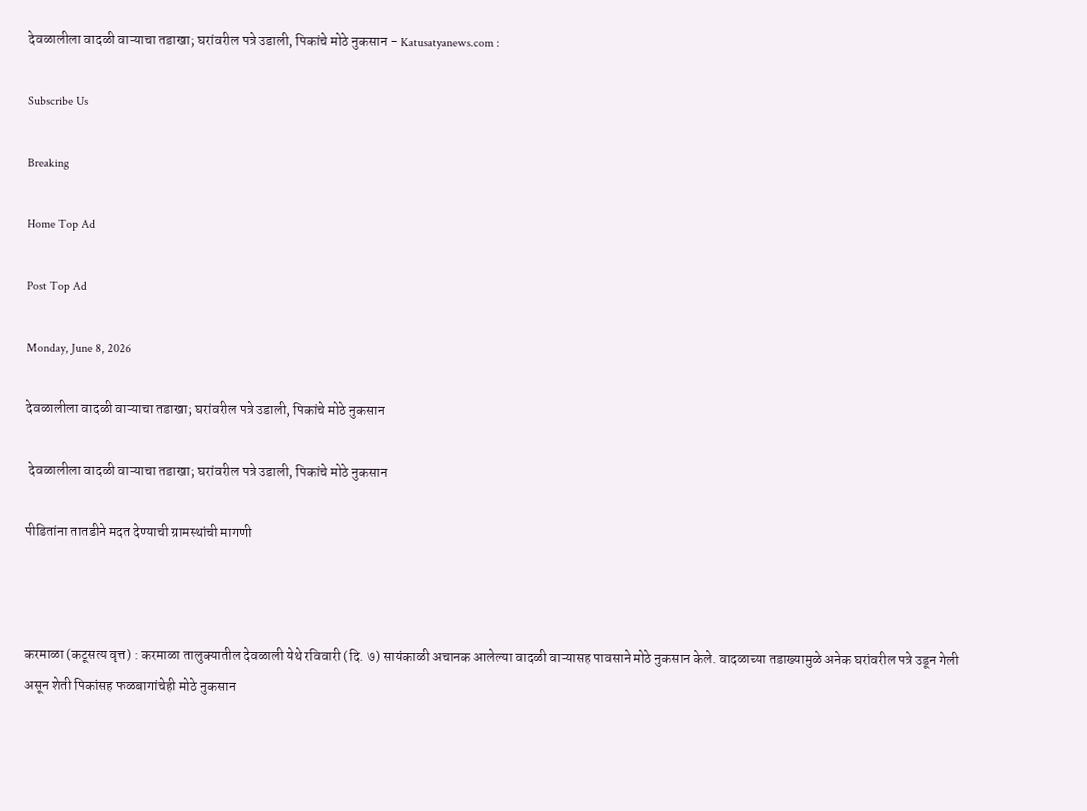देवळालीला वादळी वाऱ्याचा तडाखा; घरांवरील पत्रे उडाली, पिकांचे मोठे नुकसान - Katusatyanews.com :

Subscribe Us

Breaking

Home Top Ad

Post Top Ad

Monday, June 8, 2026

देवळालीला वादळी वाऱ्याचा तडाखा; घरांवरील पत्रे उडाली, पिकांचे मोठे नुकसान

 देवळालीला वादळी वाऱ्याचा तडाखा; घरांवरील पत्रे उडाली, पिकांचे मोठे नुकसान

पीडितांना तातडीने मदत देण्याची ग्रामस्थांची मागणी



करमाळा (कटूसत्य वृत्त) : करमाळा तालुक्यातील देवळाली येथे रविवारी (दि. ७) सायंकाळी अचानक आलेल्या वादळी वाऱ्यासह पावसाने मोठे नुकसान केले. वादळाच्या तडाख्यामुळे अनेक घरांवरील पत्रे उडून गेली असून शेती पिकांसह फळबागांचेही मोठे नुकसान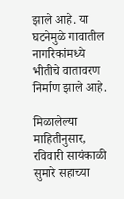झाले आहे. या घटनेमुळे गावातील नागरिकांमध्ये भीतीचे वातावरण निर्माण झाले आहे.

मिळालेल्या माहितीनुसार, रविवारी सायंकाळी सुमारे सहाच्या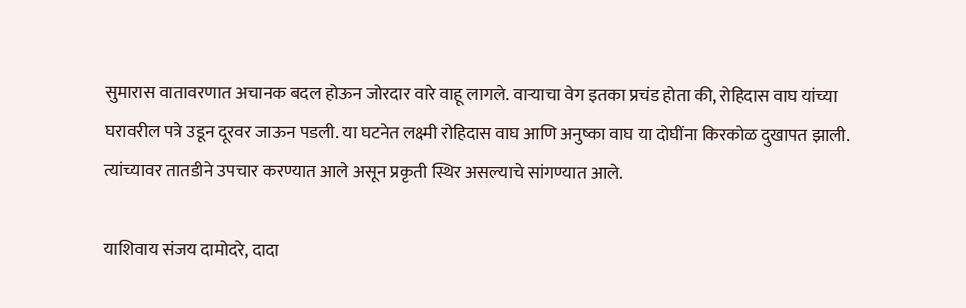सुमारास वातावरणात अचानक बदल होऊन जोरदार वारे वाहू लागले. वाऱ्याचा वेग इतका प्रचंड होता की, रोहिदास वाघ यांच्या घरावरील पत्रे उडून दूरवर जाऊन पडली. या घटनेत लक्ष्मी रोहिदास वाघ आणि अनुष्का वाघ या दोघींना किरकोळ दुखापत झाली. त्यांच्यावर तातडीने उपचार करण्यात आले असून प्रकृती स्थिर असल्याचे सांगण्यात आले.

याशिवाय संजय दामोदरे, दादा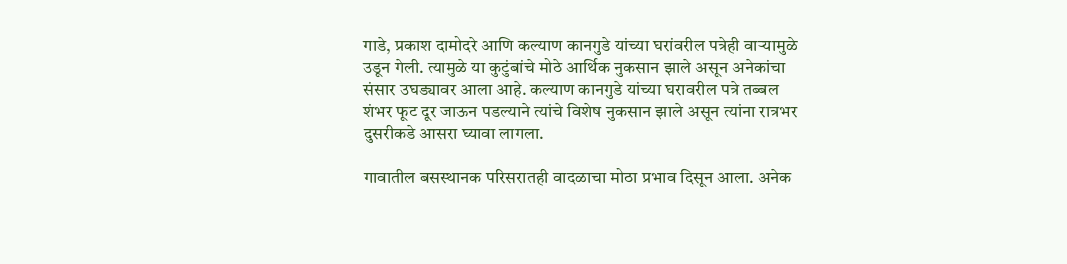गाडे, प्रकाश दामोदरे आणि कल्याण कानगुडे यांच्या घरांवरील पत्रेही वाऱ्यामुळे उडून गेली. त्यामुळे या कुटुंबांचे मोठे आर्थिक नुकसान झाले असून अनेकांचा संसार उघड्यावर आला आहे. कल्याण कानगुडे यांच्या घरावरील पत्रे तब्बल शंभर फूट दूर जाऊन पडल्याने त्यांचे विशेष नुकसान झाले असून त्यांना रात्रभर दुसरीकडे आसरा घ्यावा लागला.

गावातील बसस्थानक परिसरातही वादळाचा मोठा प्रभाव दिसून आला. अनेक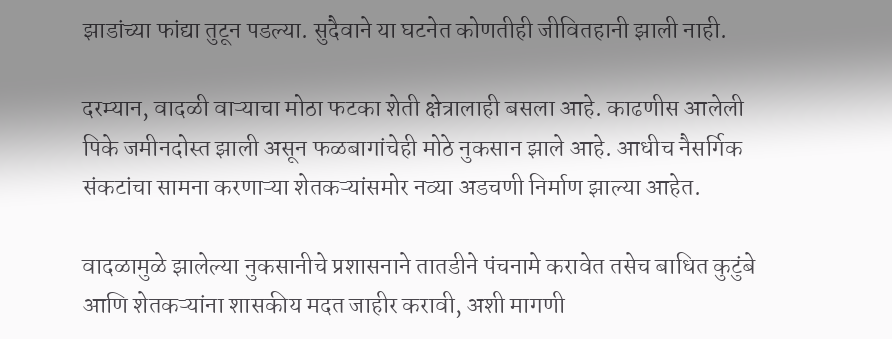झाडांच्या फांद्या तुटून पडल्या. सुदैवाने या घटनेत कोणतीही जीवितहानी झाली नाही.

दरम्यान, वादळी वाऱ्याचा मोठा फटका शेती क्षेत्रालाही बसला आहे. काढणीस आलेली पिके जमीनदोस्त झाली असून फळबागांचेही मोठे नुकसान झाले आहे. आधीच नैसर्गिक संकटांचा सामना करणाऱ्या शेतकऱ्यांसमोर नव्या अडचणी निर्माण झाल्या आहेत.

वादळामुळे झालेल्या नुकसानीचे प्रशासनाने तातडीने पंचनामे करावेत तसेच बाधित कुटुंबे आणि शेतकऱ्यांना शासकीय मदत जाहीर करावी, अशी मागणी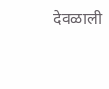देवळाली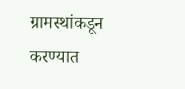ग्रामस्थांकडून करण्यात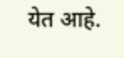येत आहे.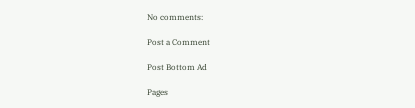No comments:

Post a Comment

Post Bottom Ad

Pages